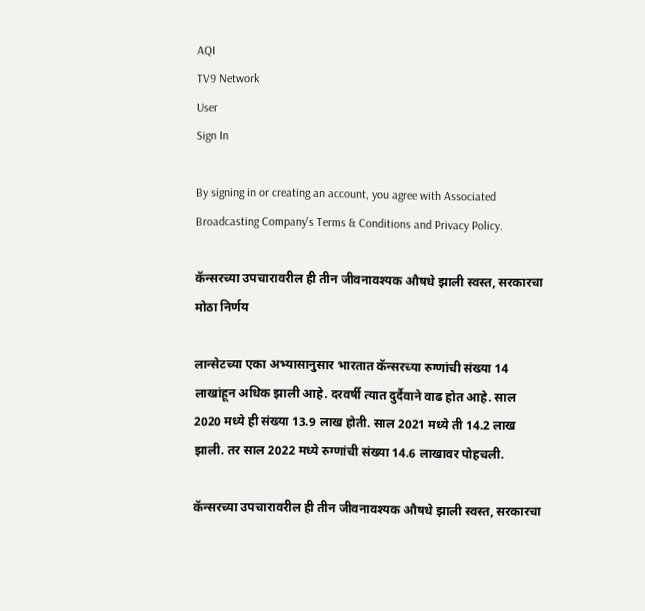AQI
TV9 Network
User
Sign In

By signing in or creating an account, you agree with Associated Broadcasting Company's Terms & Conditions and Privacy Policy.

कॅन्सरच्या उपचारावरील ही तीन जीवनावश्यक औषधे झाली स्वस्त, सरकारचा मोठा निर्णय

लान्सेटच्या एका अभ्यासानुसार भारतात कॅन्सरच्या रुग्णांची संख्या 14 लाखांहून अधिक झाली आहे. दरवर्षी त्यात दुर्दैवाने वाढ होत आहे. साल 2020 मध्ये ही संख्या 13.9 लाख होती. साल 2021 मध्ये ती 14.2 लाख झाली. तर साल 2022 मध्ये रुग्णांची संख्या 14.6 लाखावर पोहचली.

कॅन्सरच्या उपचारावरील ही तीन जीवनावश्यक औषधे झाली स्वस्त, सरकारचा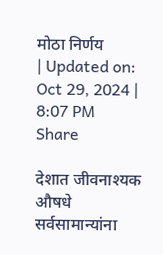मोठा निर्णय
| Updated on: Oct 29, 2024 | 8:07 PM
Share

देशात जीवनाश्यक औषधे सर्वसामान्यांना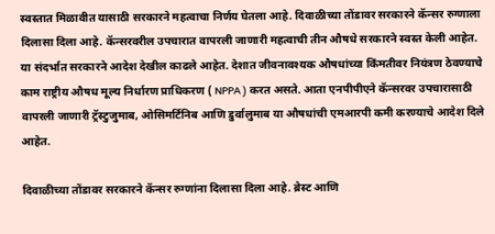स्वस्तात मिळावीत यासाठी सरकारने महत्वाचा निर्णय घेतला आहे. दिवाळीच्या तोंडावर सरकारने कॅन्सर रुग्णाला दिलासा दिला आहे. कॅन्सरवरील उपचारात वापरली जाणारी महत्वाची तीन औषधे सरकारने स्वस्त केली आहेत. या संदर्भात सरकारने आदेश देखील काढले आहेत. देशात जीवनावश्यक औषधांच्या किंमतीवर नियंत्रण ठेवण्याचे काम राष्ट्रीय औषध मूल्य निर्धारण प्राधिकरण ( NPPA ) करत असते. आता एनपीपीएने कॅन्सरवर उपचारासाठी वापरली जाणारी ट्रॅस्टुजुमाब, ओसिमर्टिनिब आणि डुर्वालुमाब या औषधांची एमआरपी कमी करण्याचे आदेश दिले आहेत.

दिवाळीच्या तोंडावर सरकारने कॅन्सर रुग्णांना दिलासा दिला आहे. ब्रेस्ट आणि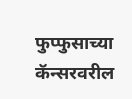फुप्फुसाच्या कॅन्सरवरील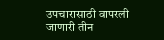उपचारासाठी वापरली जाणारी तीन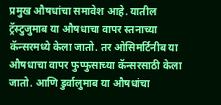प्रमुख औषधांचा समावेश आहे. यातील ट्रॅस्टुजुमाब या औषधाचा वापर स्तनाच्या कॅन्सरमध्ये केला जातो. तर ओसिमर्टिनीब या औषधाचा वापर फुप्फुसाच्या कॅन्सरसाठी केला जातो. आणि डुर्वालुमाब या औषधांचा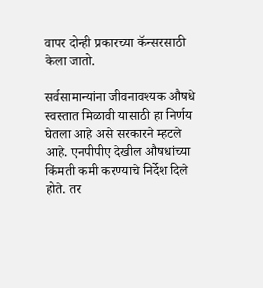वापर दोन्ही प्रकारच्या कॅन्सरसाठी केला जातो.

सर्वसामान्यांना जीवनावश्यक औषधे स्वस्तात मिळावी यासाठी हा निर्णय घेतला आहे असे सरकारने म्हटले आहे. एनपीपीए देखील औषधांच्या किंमती कमी करण्याचे निर्देश दिले होते. तर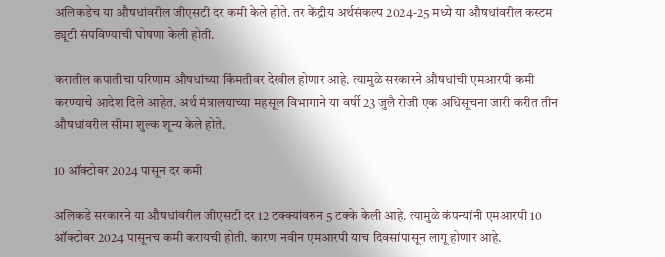अलिकडेच या औषधांवरील जीएसटी दर कमी केले होते. तर केंद्रीय अर्थसंकल्प 2024-25 मध्ये या औषधांवरील कस्टम ड्यूटी संपविण्याची घोषणा केली होती.

करातील कपातीचा परिणाम औषधांच्या किंमतीवर देखील होणार आहे. त्यामुळे सरकारने औषधांची एमआरपी कमी करण्याचे आदेश दिले आहेत. अर्थ मंत्रालयाच्या महसूल विभागाने या वर्षी 23 जुलै रोजी एक अधिसूचना जारी करीत तीन औषधांवरील सीमा शुल्क शून्य केले होते.

10 ऑक्टोबर 2024 पासून दर कमी

अलिकडे सरकारने या औषधांवरील जीएसटी दर 12 टक्क्यांवरुन 5 टक्के केली आहे. त्यामुळे कंपन्यांनी एमआरपी 10 ऑक्टोबर 2024 पासूनच कमी करायची होती. कारण नवीन एमआरपी याच दिवसांपासून लागू होणार आहे.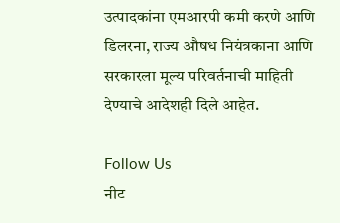उत्पादकांना एमआरपी कमी करणे आणि डिलरना, राज्य औषध नियंत्रकाना आणि सरकारला मूल्य परिवर्तनाची माहिती देण्याचे आदेशही दिले आहेत.

Follow Us
नीट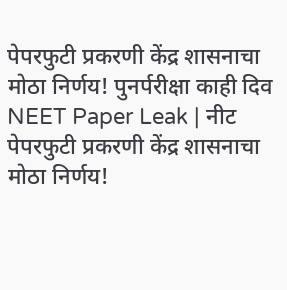पेपरफुटी प्रकरणी केंद्र शासनाचा मोठा निर्णय! पुनर्परीक्षा काही दिव
NEET Paper Leak | नीट पेपरफुटी प्रकरणी केंद्र शासनाचा मोठा निर्णय!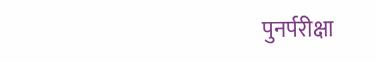पुनर्परीक्षा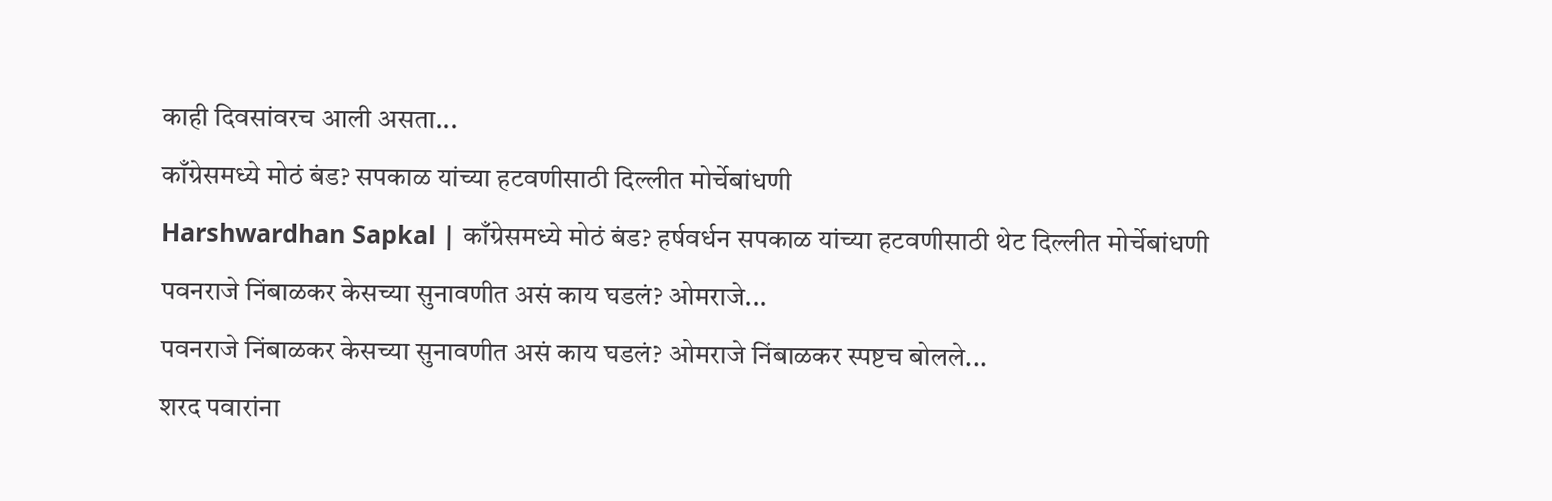काही दिवसांवरच आली असता...
काँग्रेसमध्ये मोठं बंड? सपकाळ यांच्या हटवणीसाठी दिल्लीत मोर्चेबांधणी
Harshwardhan Sapkal | काँग्रेसमध्ये मोठं बंड? हर्षवर्धन सपकाळ यांच्या हटवणीसाठी थेट दिल्लीत मोर्चेबांधणी
पवनराजे निंबाळकर केसच्या सुनावणीत असं काय घडलं? ओमराजे...
पवनराजे निंबाळकर केसच्या सुनावणीत असं काय घडलं? ओमराजे निंबाळकर स्पष्टच बोलले...
शरद पवारांना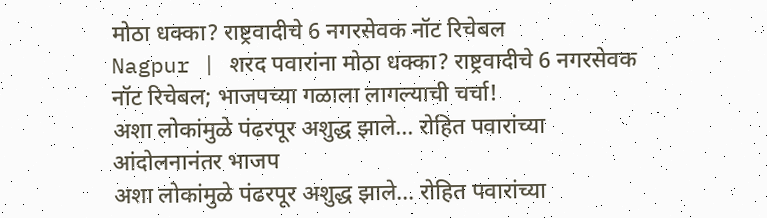मोठा धक्का? राष्ट्रवादीचे 6 नगरसेवक नॉट रिचेबल
Nagpur | शरद पवारांना मोठा धक्का? राष्ट्रवादीचे 6 नगरसेवक नॉट रिचेबल; भाजपच्या गळाला लागल्याची चर्चा!
अशा लोकांमुळे पंढरपूर अशुद्ध झाले... रोहित पवारांच्या आंदोलनानंतर भाजप
अशा लोकांमुळे पंढरपूर अशुद्ध झाले... रोहित पवारांच्या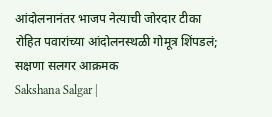आंदोलनानंतर भाजप नेत्याची जोरदार टीका
रोहित पवारांच्या आंदोलनस्थळी गोमूत्र शिंपडलं; सक्षणा सलगर आक्रमक
Sakshana Salgar |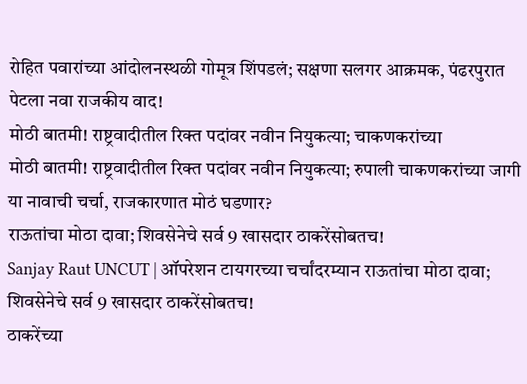रोहित पवारांच्या आंदोलनस्थळी गोमूत्र शिंपडलं; सक्षणा सलगर आक्रमक, पंढरपुरात पेटला नवा राजकीय वाद!
मोठी बातमी! राष्ट्रवादीतील रिक्त पदांवर नवीन नियुकत्या; चाकणकरांच्या
मोठी बातमी! राष्ट्रवादीतील रिक्त पदांवर नवीन नियुकत्या; रुपाली चाकणकरांच्या जागी या नावाची चर्चा, राजकारणात मोठं घडणार?
राऊतांचा मोठा दावा; शिवसेनेचे सर्व 9 खासदार ठाकरेंसोबतच!
Sanjay Raut UNCUT | ऑपरेशन टायगरच्या चर्चांदरम्यान राऊतांचा मोठा दावा; शिवसेनेचे सर्व 9 खासदार ठाकरेंसोबतच!
ठाकरेंच्या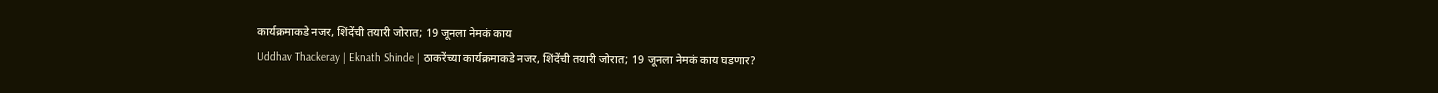कार्यक्रमाकडे नजर, शिंदेंची तयारी जोरात; 19 जूनला नेमकं काय
Uddhav Thackeray | Eknath Shinde | ठाकरेंच्या कार्यक्रमाकडे नजर, शिंदेंची तयारी जोरात; 19 जूनला नेमकं काय घडणार?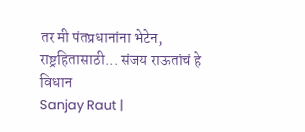तर मी पंतप्रधानांना भेटेन, राष्ट्रहितासाठी... संजय राऊतांचं हे विधान
Sanjay Raut |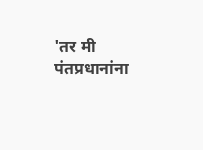'तर मी पंतप्रधानांना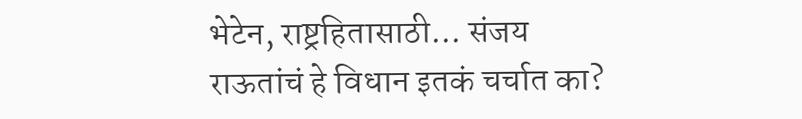भेटेन, राष्ट्रहितासाठी... संजय राऊतांचं हे विधान इतकं चर्चात का?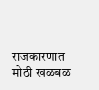राजकारणात मोठी खळबळ